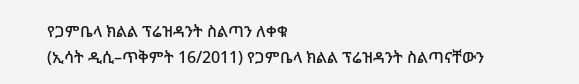የጋምቤላ ክልል ፕሬዝዳንት ስልጣን ለቀቁ
(ኢሳት ዲሲ–ጥቅምት 16/2011) የጋምቤላ ክልል ፕሬዝዳንት ስልጣናቸውን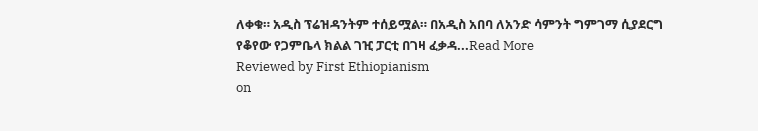ለቀቁ። አዲስ ፕሬዝዳንትም ተሰይሟል። በአዲስ አበባ ለአንድ ሳምንት ግምገማ ሲያደርግ የቆየው የጋምቤላ ክልል ገዢ ፓርቲ በገዛ ፈቃዳ...Read More
Reviewed by First Ethiopianism
on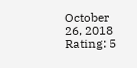October 26, 2018
Rating: 5